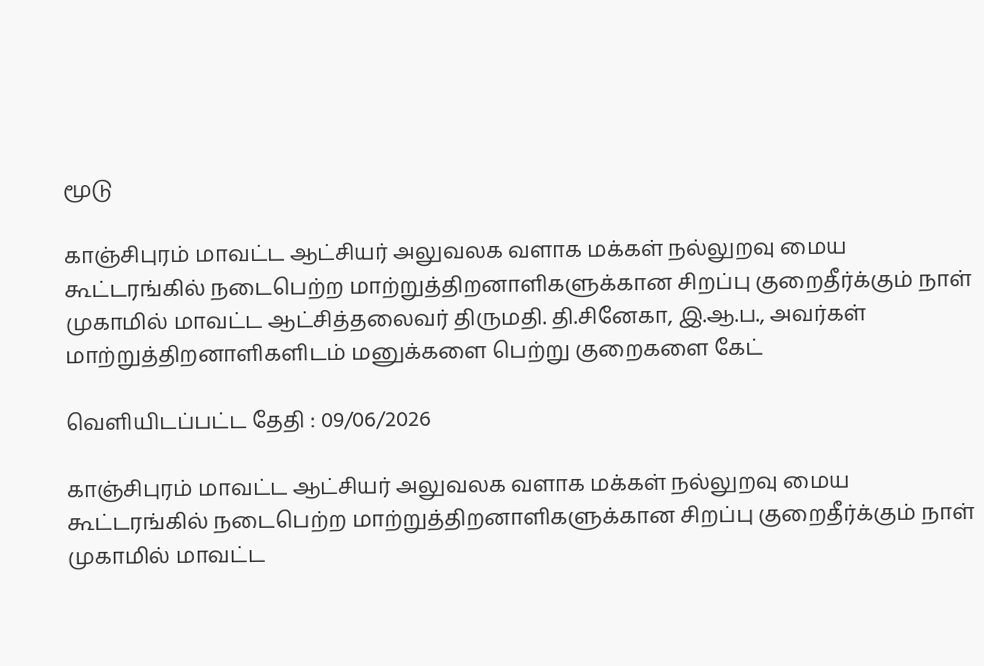மூடு

காஞ்சிபுரம் மாவட்ட ஆட்சியர் அலுவலக வளாக மக்கள் நல்லுறவு மைய கூட்டரங்கில் நடைபெற்ற மாற்றுத்திறனாளிகளுக்கான சிறப்பு குறைதீர்க்கும் நாள் முகாமில் மாவட்ட ஆட்சித்தலைவர் திருமதி. தி.சினேகா, இ.ஆ.ப., அவர்கள் மாற்றுத்திறனாளிகளிடம் மனுக்களை பெற்று குறைகளை கேட்

வெளியிடப்பட்ட தேதி : 09/06/2026

காஞ்சிபுரம் மாவட்ட ஆட்சியர் அலுவலக வளாக மக்கள் நல்லுறவு மைய கூட்டரங்கில் நடைபெற்ற மாற்றுத்திறனாளிகளுக்கான சிறப்பு குறைதீர்க்கும் நாள் முகாமில் மாவட்ட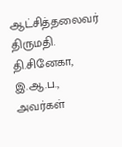ஆட்சித்தலைவர் திருமதி. தி.சினேகா, இ.ஆ.ப., அவர்கள்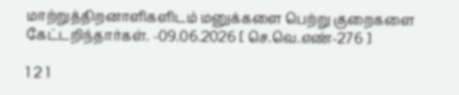மாற்றுத்திறனாளிகளிடம் மனுக்களை பெற்று குறைகளை கேட்டறிந்தார்கள். -09.06.2026 [ செ.வெ.எண்-276 ]

1 2 1